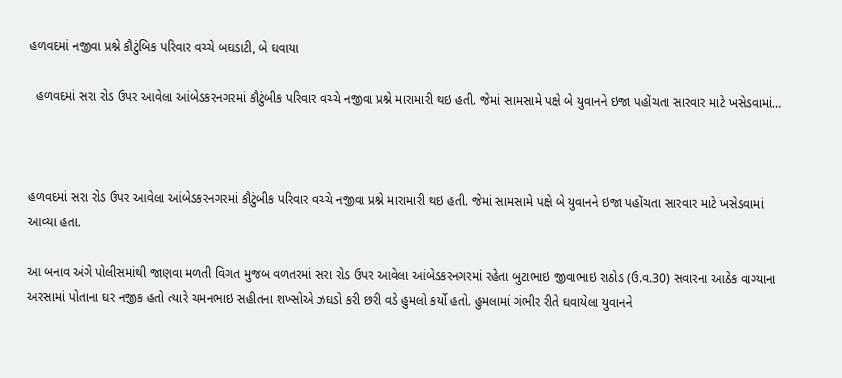હળવદમાં નજીવા પ્રશ્ને કૌટુંબિક પરિવાર વચ્ચે બઘડાટી, બે ઘવાયા

  હળવદમાં સરા રોડ ઉપર આવેલા આંબેડકરનગરમાં કૌટુંબીક પરિવાર વચ્ચે નજીવા પ્રશ્ને મારામારી થઇ હતી. જેમાં સામસામે પક્ષે બે યુવાનને ઇજા પહોંચતા સારવાર માટે ખસેડવામાં…



હળવદમાં સરા રોડ ઉપર આવેલા આંબેડકરનગરમાં કૌટુંબીક પરિવાર વચ્ચે નજીવા પ્રશ્ને મારામારી થઇ હતી. જેમાં સામસામે પક્ષે બે યુવાનને ઇજા પહોંચતા સારવાર માટે ખસેડવામાં આવ્યા હતા.

આ બનાવ અંગે પોલીસમાંથી જાણવા મળતી વિગત મુજબ વળતરમાં સરા રોડ ઉપર આવેલા આંબેડકરનગરમાં રહેતા બુટાભાઇ જીવાભાઇ રાઠોડ (ઉ.વ.30) સવારના આઠેક વાગ્યાના અરસામાં પોતાના ઘર નજીક હતો ત્યારે ચમનભાઇ સહીતના શખ્સોએ ઝઘડો કરી છરી વડે હુમલો કર્યો હતો. હુમલામાં ગંભીર રીતે ઘવાયેલા યુવાનને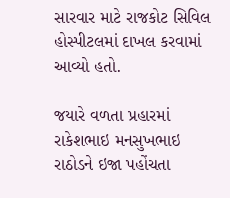સારવાર માટે રાજકોટ સિવિલ હોસ્પીટલમાં દાખલ કરવામાં આવ્યો હતો.

જયારે વળતા પ્રહારમાં રાકેશભાઇ મનસુખભાઇ રાઠોડને ઇજા પહોંચતા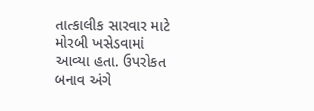તાત્કાલીક સારવાર માટે મોરબી ખસેડવામાં આવ્યા હતા. ઉપરોકત બનાવ અંગે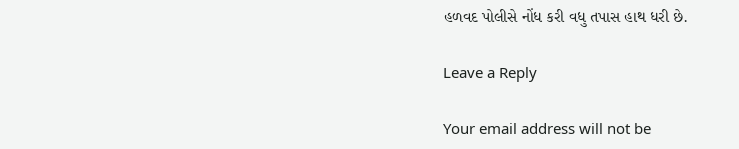હળવદ પોલીસે નોંધ કરી વધુ તપાસ હાથ ધરી છે.

Leave a Reply

Your email address will not be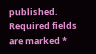published. Required fields are marked *